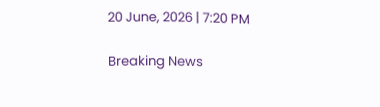20 June, 2026 | 7:20 PM

Breaking News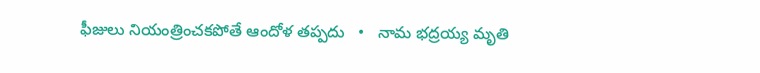ఫీజులు నియంత్రించకపోతే ఆందోళ తప్పదు   •   నామ భద్రయ్య మృతి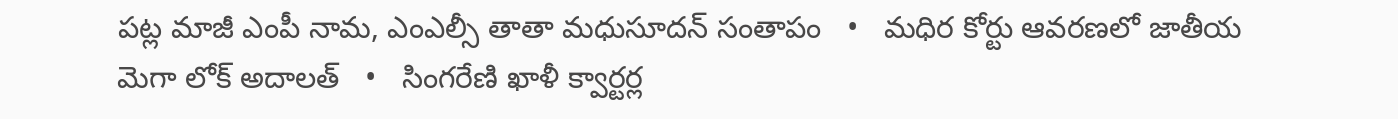పట్ల మాజీ ఎంపీ నామ, ఎంఎల్సీ తాతా మధుసూదన్ సంతాపం   •   మధిర కోర్టు ఆవరణలో జాతీయ మెగా లోక్ అదాలత్   •   సింగరేణి ఖాళీ క్వార్టర్ల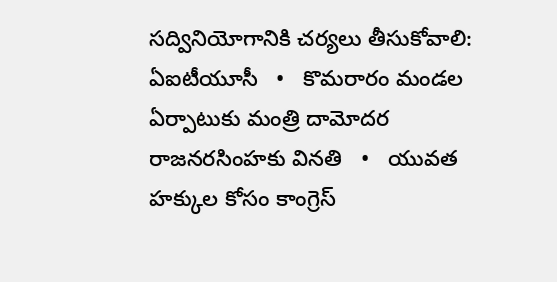సద్వినియోగానికి చర్యలు తీసుకోవాలి: ఏఐటీయూసీ   •   కొమరారం మండల ఏర్పాటుకు మంత్రి దామోదర రాజనరసింహకు వినతి   •   యువత హక్కుల కోసం కాంగ్రెస్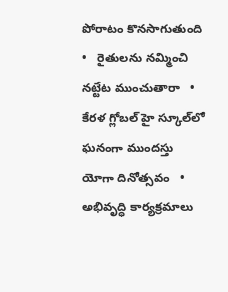పోరాటం కొనసాగుతుంది   •   రైతులను నమ్మించి నట్టేట ముంచుతారా   •   కేరళ గ్లోబల్ హై స్కూల్‌లో ఘనంగా ముందస్తు యోగా దినోత్సవం   •   అభివృద్ధి కార్యక్రమాలు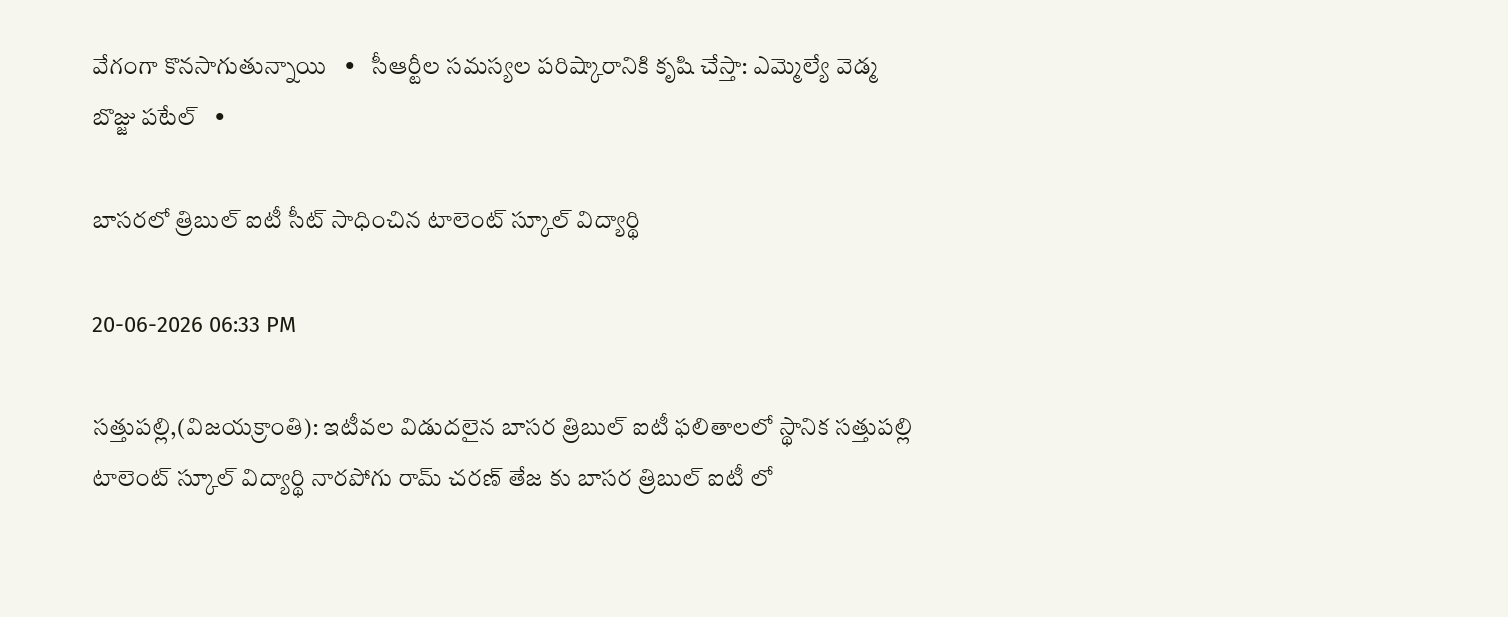వేగంగా కొనసాగుతున్నాయి   •   సీఆర్టీల సమస్యల పరిష్కారానికి కృషి చేస్తా: ఎమ్మెల్యే వెడ్మ బొజ్జు పటేల్   •

బాసరలో త్రిబుల్ ఐటీ సీట్ సాధించిన టాలెంట్ స్కూల్ విద్యార్థి

20-06-2026 06:33 PM

సత్తుపల్లి,(విజయక్రాంతి): ఇటీవల విడుదలైన బాసర త్రిబుల్ ఐటీ ఫలితాలలో స్థానిక సత్తుపల్లి టాలెంట్ స్కూల్ విద్యార్థి నారపోగు రామ్ చరణ్ తేజ కు బాసర త్రిబుల్ ఐటీ లో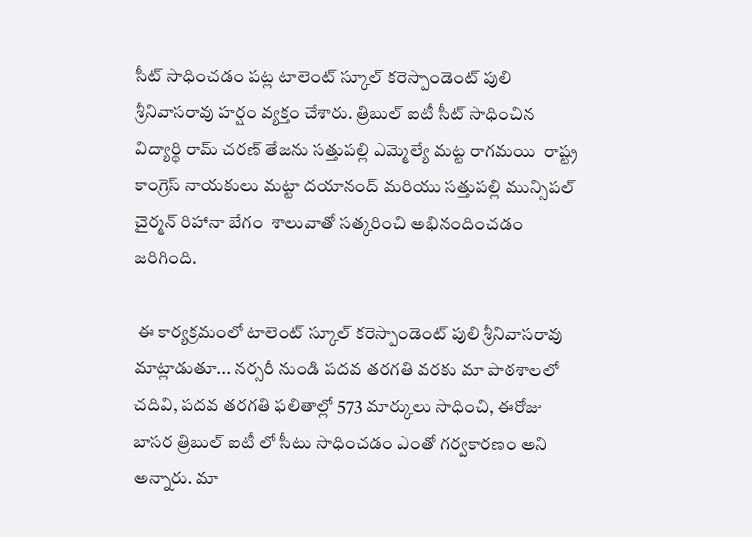సీట్ సాధించడం పట్ల టాలెంట్ స్కూల్ కరెస్పాండెంట్ పులి శ్రీనివాసరావు హర్షం వ్యక్తం చేశారు. త్రిబుల్ ఐటీ సీట్ సాధించిన విద్యార్థి రామ్ చరణ్ తేజను సత్తుపల్లి ఎమ్మెల్యే మట్ట రాగమయి  రాష్ట్ర కాంగ్రెస్ నాయకులు మట్టా దయానంద్ మరియు సత్తుపల్లి మున్సిపల్ చైర్మన్ రిహానా బేగం  శాలువాతో సత్కరించి అభినందించడం జరిగింది.

 ఈ కార్యక్రమంలో టాలెంట్ స్కూల్ కరెస్పాండెంట్ పులి శ్రీనివాసరావు మాట్లాడుతూ... నర్సరీ నుండి పదవ తరగతి వరకు మా పాఠశాలలో చదివి, పదవ తరగతి ఫలితాల్లో 573 మార్కులు సాధించి, ఈరోజు బాసర త్రిబుల్ ఐటీ లో సీటు సాధించడం ఎంతో గర్వకారణం అని అన్నారు. మా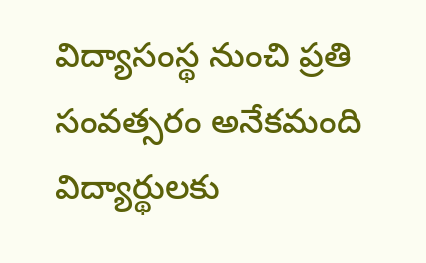విద్యాసంస్థ నుంచి ప్రతి సంవత్సరం అనేకమంది విద్యార్థులకు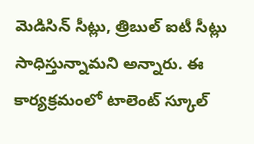మెడిసిన్ సీట్లు, త్రిబుల్ ఐటీ సీట్లు సాధిస్తున్నామని అన్నారు. ఈ కార్యక్రమంలో టాలెంట్ స్కూల్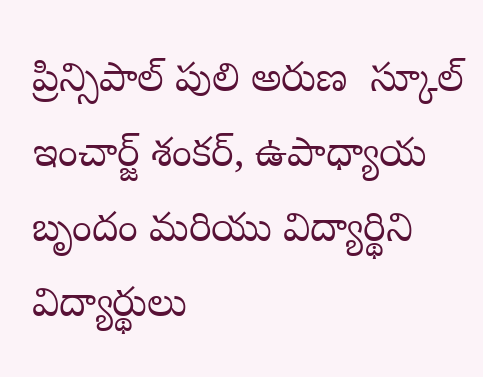ప్రిన్సిపాల్ పులి అరుణ  స్కూల్ ఇంచార్జ్ శంకర్, ఉపాధ్యాయ బృందం మరియు విద్యార్థిని విద్యార్థులు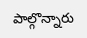పాల్గొన్నారు